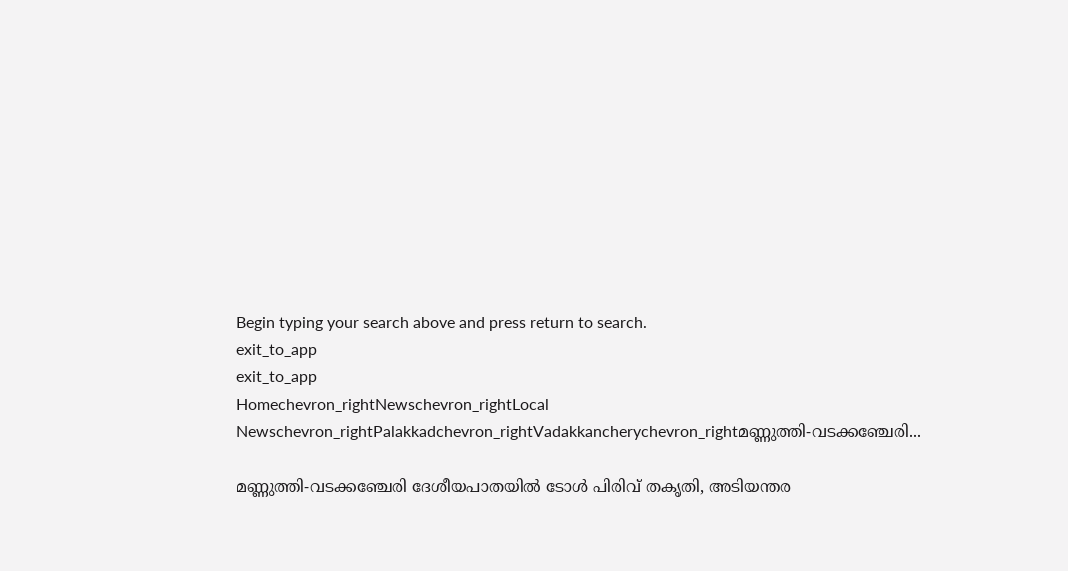Begin typing your search above and press return to search.
exit_to_app
exit_to_app
Homechevron_rightNewschevron_rightLocal Newschevron_rightPalakkadchevron_rightVadakkancherychevron_rightമണ്ണുത്തി-വടക്കഞ്ചേരി...

മണ്ണുത്തി-വടക്കഞ്ചേരി ദേശീയപാതയിൽ ടോൾ പിരിവ് തകൃതി, അടിയന്തര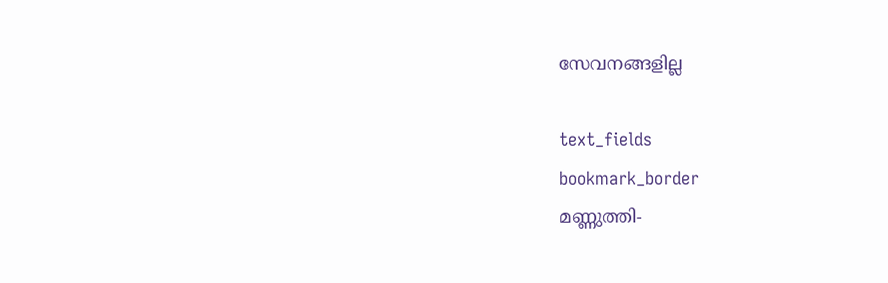സേവനങ്ങളില്ല

text_fields
bookmark_border
മണ്ണുത്തി-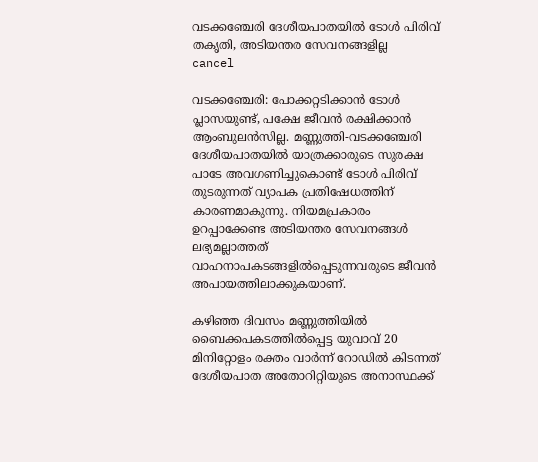വടക്കഞ്ചേരി ദേശീയപാതയിൽ ടോൾ പിരിവ് തകൃതി, അടിയന്തര സേവനങ്ങളില്ല
cancel

വടക്കഞ്ചേരി: പോക്കറ്റടിക്കാൻ ടോൾ പ്ലാസയുണ്ട്, പക്ഷേ ജീവൻ രക്ഷിക്കാൻ ആംബുലൻസില്ല. മണ്ണുത്തി-വടക്കഞ്ചേരി ദേശീയപാതയിൽ യാത്രക്കാരുടെ സുരക്ഷ പാടേ അവഗണിച്ചുകൊണ്ട് ടോൾ പിരിവ് തുടരുന്നത് വ്യാപക പ്രതിഷേധത്തിന് കാരണമാകുന്നു. നിയമപ്രകാരം ഉറപ്പാക്കേണ്ട അടിയന്തര സേവനങ്ങൾ ലഭ്യമല്ലാത്തത് വാഹനാപകടങ്ങളിൽപ്പെടുന്നവരുടെ ജീവൻ അപായത്തിലാക്കുകയാണ്.

കഴിഞ്ഞ ദിവസം മണ്ണുത്തിയിൽ ബൈക്കപകടത്തിൽപ്പെട്ട യുവാവ് 20 മിനിറ്റോളം രക്തം വാർന്ന് റോഡിൽ കിടന്നത് ദേശീയപാത അതോറിറ്റിയുടെ അനാസ്ഥക്ക്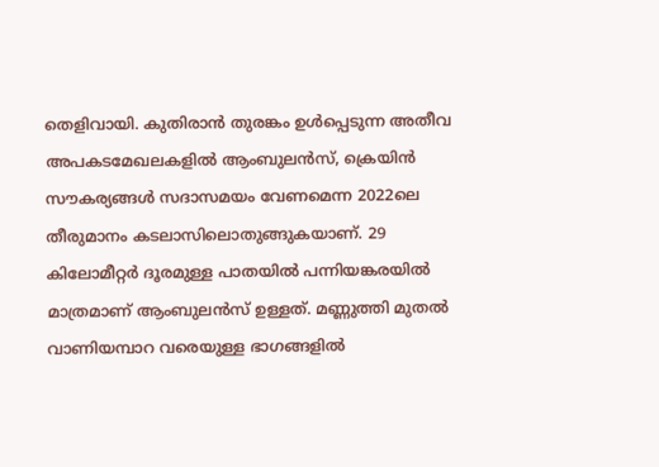തെളിവായി. കുതിരാൻ തുരങ്കം ഉൾപ്പെടുന്ന അതീവ അപകടമേഖലകളിൽ ആംബുലൻസ്, ക്രെയിൻ സൗകര്യങ്ങൾ സദാസമയം വേണമെന്ന 2022ലെ തീരുമാനം കടലാസിലൊതുങ്ങുകയാണ്. 29 കിലോമീറ്റർ ദൂരമുള്ള പാതയിൽ പന്നിയങ്കരയിൽ മാത്രമാണ് ആംബുലൻസ് ഉള്ളത്. മണ്ണുത്തി മുതൽ വാണിയമ്പാറ വരെയുള്ള ഭാഗങ്ങളിൽ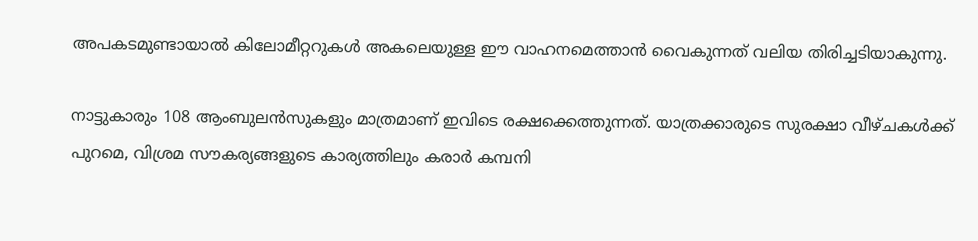അപകടമുണ്ടായാൽ കിലോമീറ്ററുകൾ അകലെയുള്ള ഈ വാഹനമെത്താൻ വൈകുന്നത് വലിയ തിരിച്ചടിയാകുന്നു.

നാട്ടുകാരും 108 ആംബുലൻസുകളും മാത്രമാണ് ഇവിടെ രക്ഷക്കെത്തുന്നത്. യാത്രക്കാരുടെ സുരക്ഷാ വീഴ്ചകൾക്ക് പുറമെ, വിശ്രമ സൗകര്യങ്ങളുടെ കാര്യത്തിലും കരാർ കമ്പനി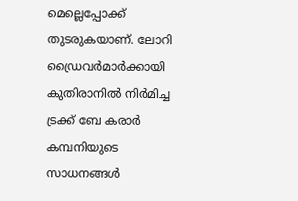മെല്ലെപ്പോക്ക് തുടരുകയാണ്. ലോറി ഡ്രൈവർമാർക്കായി കുതിരാനിൽ നിർമിച്ച ട്രക്ക് ബേ കരാർ കമ്പനിയുടെ സാധനങ്ങൾ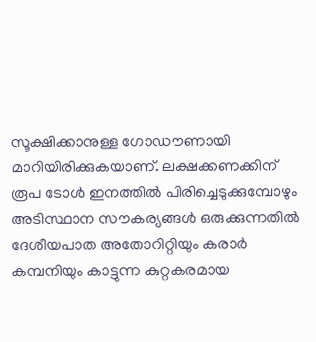സൂക്ഷിക്കാനുള്ള ഗോഡൗണായി മാറിയിരിക്കുകയാണ്. ലക്ഷക്കണക്കിന് രൂപ ടോൾ ഇനത്തിൽ പിരിച്ചെടുക്കുമ്പോഴും അടിസ്ഥാന സൗകര്യങ്ങൾ ഒരുക്കുന്നതിൽ ദേശീയപാത അതോറിറ്റിയും കരാർ കമ്പനിയും കാട്ടുന്ന കുറ്റകരമായ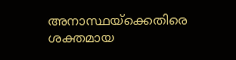അനാസ്ഥയ്‌ക്കെതിരെ ശക്തമായ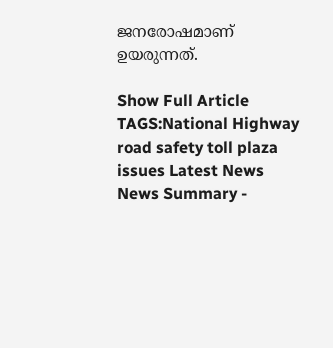ജനരോഷമാണ് ഉയരുന്നത്.

Show Full Article
TAGS:National Highway road safety toll plaza issues Latest News
News Summary -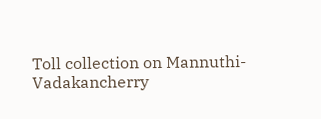Toll collection on Mannuthi-Vadakancherry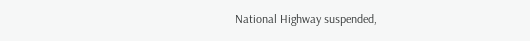National Highway suspended,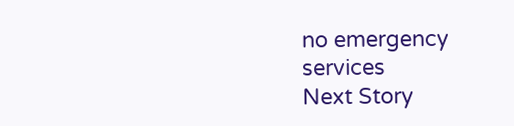no emergency services
Next Story